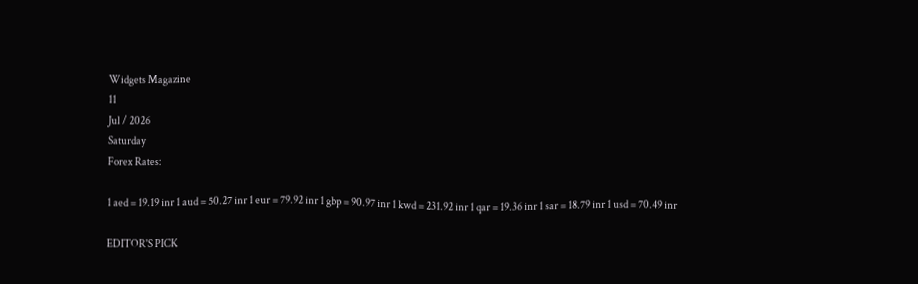Widgets Magazine
11
Jul / 2026
Saturday
Forex Rates:

1 aed = 19.19 inr 1 aud = 50.27 inr 1 eur = 79.92 inr 1 gbp = 90.97 inr 1 kwd = 231.92 inr 1 qar = 19.36 inr 1 sar = 18.79 inr 1 usd = 70.49 inr

EDITOR'S PICK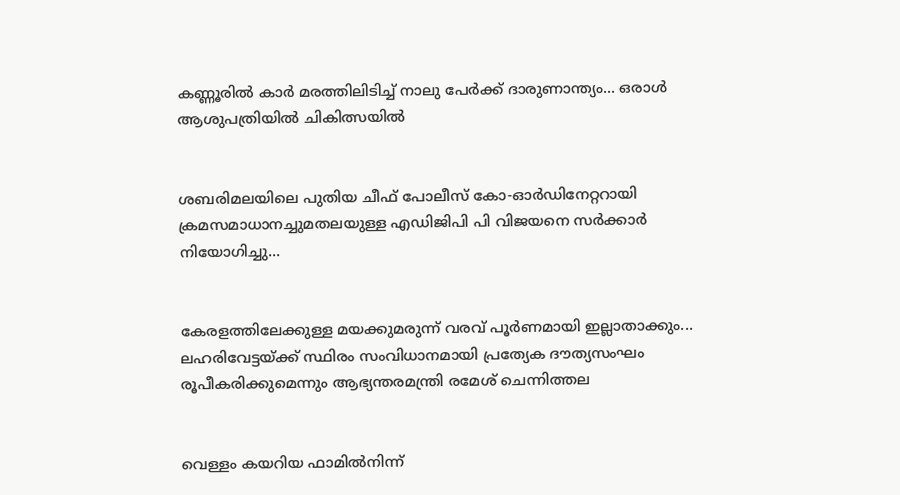കണ്ണൂരിൽ കാർ മരത്തിലിടിച്ച് നാലു പേർക്ക് ദാരുണാന്ത്യം... ഒരാൾ ആശുപത്രിയിൽ ചികിത്സയിൽ


ശബരിമലയിലെ പുതിയ ചീഫ് പോലീസ് കോ-ഓര്‍ഡിനേറ്ററായി ക്രമസമാധാനച്ചുമതലയുള്ള എഡിജിപി പി വിജയനെ സര്‍ക്കാര്‍ നിയോഗിച്ചു...


കേരളത്തിലേക്കുള്ള മയക്കുമരുന്ന് വരവ് പൂർണമായി ഇല്ലാതാക്കും... ലഹരിവേട്ടയ്ക്ക് സ്ഥിരം സംവിധാനമായി പ്രത്യേക ദൗത്യസംഘം രൂപീകരിക്കുമെന്നും ആഭ്യന്തരമന്ത്രി രമേശ് ചെന്നിത്തല


വെള്ളം കയറിയ ഫാമിൽ‌‌നിന്ന്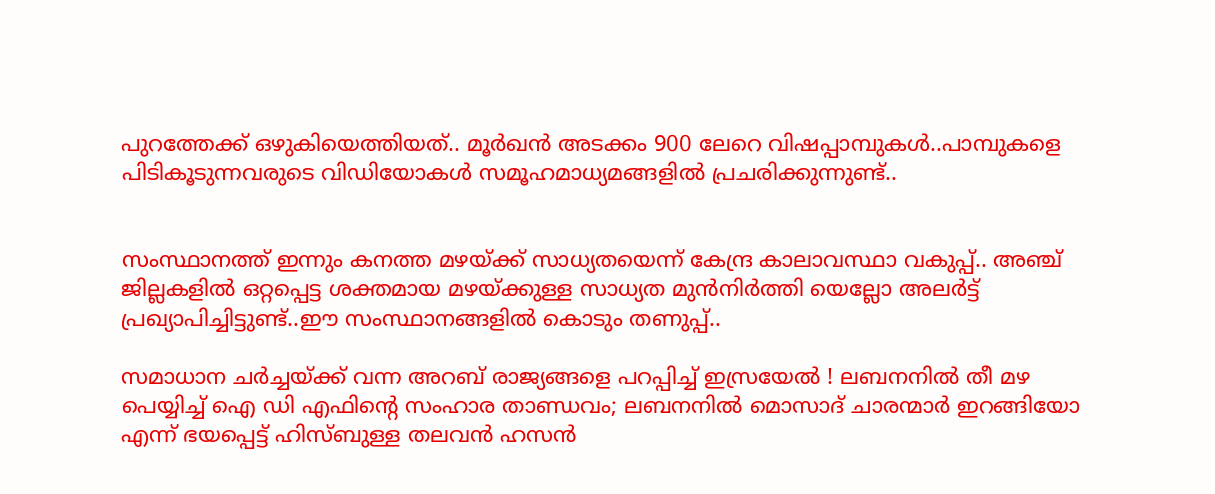പുറത്തേക്ക് ഒഴുകിയെത്തിയത്.. മൂർഖൻ അടക്കം 900 ലേറെ വിഷപ്പാമ്പുകൾ..പാമ്പുകളെ പിടികൂടുന്നവരുടെ വിഡിയോകൾ സമൂഹമാധ്യമങ്ങളിൽ പ്രചരിക്കുന്നുണ്ട്..


സംസ്ഥാനത്ത് ഇന്നും കനത്ത മഴയ്ക്ക് സാധ്യതയെന്ന് കേന്ദ്ര കാലാവസ്ഥാ വകുപ്പ്.. അഞ്ച് ജില്ലകളില്‍ ഒറ്റപ്പെട്ട ശക്തമായ മഴയ്ക്കുള്ള സാധ്യത മുന്‍നിര്‍ത്തി യെല്ലോ അലര്‍ട്ട് പ്രഖ്യാപിച്ചിട്ടുണ്ട്..ഈ സംസ്ഥാനങ്ങളിൽ കൊടും തണുപ്പ്..

സമാധാന ചര്‍ച്ചയ്ക്ക് വന്ന അറബ് രാജ്യങ്ങളെ പറപ്പിച്ച് ഇസ്രയേല്‍ ! ലബനനില്‍ തീ മഴ പെയ്യിച്ച് ഐ ഡി എഫിന്റെ സംഹാര താണ്ഡവം; ലബനനില്‍ മൊസാദ് ചാരന്മാര്‍ ഇറങ്ങിയോ എന്ന് ഭയപ്പെട്ട് ഹിസ്ബുള്ള തലവന്‍ ഹസന്‍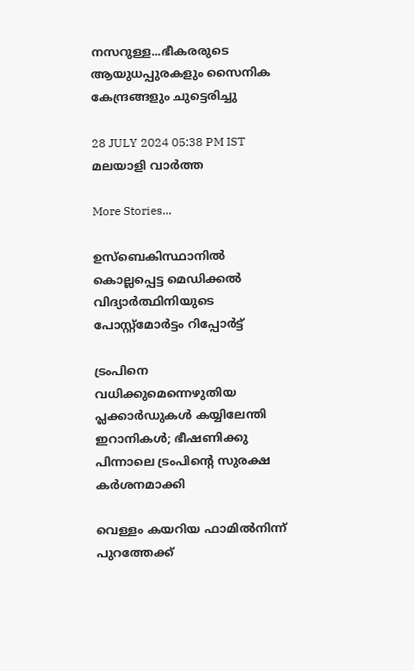നസറുള്ള...ഭീകരരുടെ ആയുധപ്പുരകളും സൈനിക കേന്ദ്രങ്ങളും ചുട്ടെരിച്ചു

28 JULY 2024 05:38 PM IST
മലയാളി വാര്‍ത്ത

More Stories...

ഉസ്‌ബെകിസ്ഥാനില്‍ കൊല്ലപ്പെട്ട മെഡിക്കല്‍ വിദ്യാര്‍ത്ഥിനിയുടെ പോസ്റ്റ്‌മോര്‍ട്ടം റിപ്പോര്‍ട്ട്

ട്രംപിനെ വധിക്കുമെന്നെഴുതിയ പ്ലക്കാര്‍ഡുകള്‍ കയ്യിലേന്തി ഇറാനികൾ; ഭീഷണിക്കു പിന്നാലെ ട്രംപിന്റെ സുരക്ഷ കർശനമാക്കി

വെള്ളം കയറിയ ഫാമിൽ‌‌നിന്ന് പുറത്തേക്ക്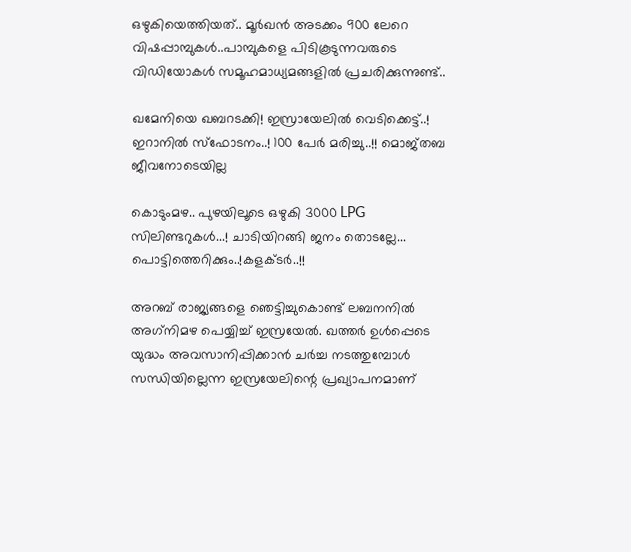ഒഴുകിയെത്തിയത്.. മൂർഖൻ അടക്കം 900 ലേറെ വിഷപ്പാമ്പുകൾ..പാമ്പുകളെ പിടികൂടുന്നവരുടെ വിഡിയോകൾ സമൂഹമാധ്യമങ്ങളിൽ പ്രചരിക്കുന്നുണ്ട്..

ഖമേനിയെ ഖബറടക്കി! ഇസ്രായേലിൽ വെടിക്കെട്ട്..! ഇറാനിൽ സ്ഫോടനം..! 100 പേർ മരിച്ചു..!! മൊജ്തബ ജീവനോടെയില്ല

കൊടുംമഴ.. പുഴയിലൂടെ ഒഴുകി 3000 LPG സിലിണ്ടറുകൾ...! ചാടിയിറങ്ങി ജനം തൊടല്ലേ... പൊട്ടിത്തെറിക്കും..!കളക്ടർ..!!

അറബ് രാജ്യങ്ങളെ ഞെട്ടിച്ചുകൊണ്ട് ലബനനില്‍ അഗ്‌നിമഴ പെയ്യിച്ച് ഇസ്രയേല്‍. ഖത്തര്‍ ഉള്‍പ്പെടെ യുദ്ധം അവസാനിപ്പിക്കാന്‍ ചര്‍ച്ച നടത്തുമ്പോള്‍ സന്ധിയില്ലെന്ന ഇസ്രയേലിന്റെ പ്രഖ്യാപനമാണ്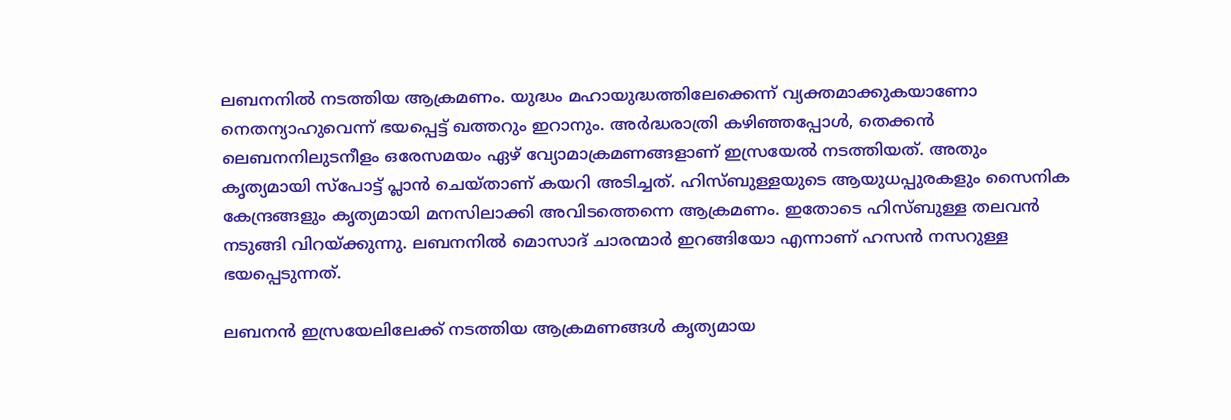ലബനനില്‍ നടത്തിയ ആക്രമണം. യുദ്ധം മഹായുദ്ധത്തിലേക്കെന്ന് വ്യക്തമാക്കുകയാണോ നെതന്യാഹുവെന്ന് ഭയപ്പെട്ട് ഖത്തറും ഇറാനും. അര്‍ദ്ധരാത്രി കഴിഞ്ഞപ്പോള്‍, തെക്കന്‍ ലെബനനിലുടനീളം ഒരേസമയം ഏഴ് വ്യോമാക്രമണങ്ങളാണ് ഇസ്രയേല്‍ നടത്തിയത്. അതും കൃത്യമായി സ്‌പോട്ട് പ്ലാന്‍ ചെയ്താണ് കയറി അടിച്ചത്. ഹിസ്ബുള്ളയുടെ ആയുധപ്പുരകളും സൈനിക കേന്ദ്രങ്ങളും കൃത്യമായി മനസിലാക്കി അവിടത്തെന്നെ ആക്രമണം. ഇതോടെ ഹിസ്ബുള്ള തലവന്‍ നടുങ്ങി വിറയ്ക്കുന്നു. ലബനനില്‍ മൊസാദ് ചാരന്മാര്‍ ഇറങ്ങിയോ എന്നാണ് ഹസന്‍ നസറുള്ള ഭയപ്പെടുന്നത്.

ലബനന്‍ ഇസ്രയേലിലേക്ക് നടത്തിയ ആക്രമണങ്ങള്‍ കൃത്യമായ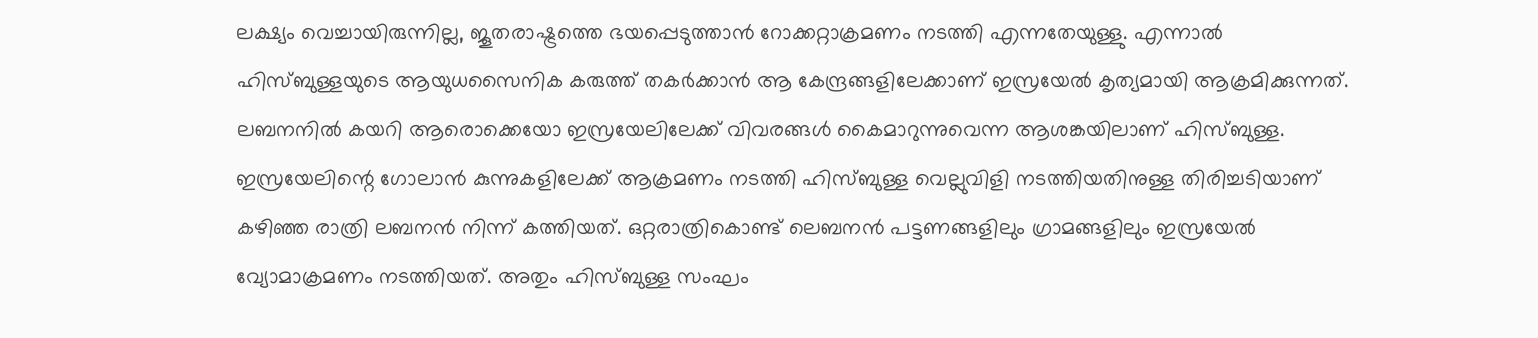ലക്ഷ്യം വെച്ചായിരുന്നില്ല, ജൂതരാഷ്ട്രത്തെ ഭയപ്പെടുത്താന്‍ റോക്കറ്റാക്രമണം നടത്തി എന്നതേയുള്ളു. എന്നാല്‍ ഹിസ്ബുള്ളയുടെ ആയുധസൈനിക കരുത്ത് തകര്‍ക്കാന്‍ ആ കേന്ദ്രങ്ങളിലേക്കാണ് ഇസ്രയേല്‍ കൃത്യമായി ആക്രമിക്കുന്നത്. ലബനനില്‍ കയറി ആരൊക്കെയോ ഇസ്രയേലിലേക്ക് വിവരങ്ങള്‍ കൈമാറുന്നുവെന്ന ആശങ്കയിലാണ് ഹിസ്ബുള്ള. ഇസ്രയേലിന്റെ ഗോലാന്‍ കുന്നുകളിലേക്ക് ആക്രമണം നടത്തി ഹിസ്ബുള്ള വെല്ലുവിളി നടത്തിയതിനുള്ള തിരിച്ചടിയാണ് കഴിഞ്ഞ രാത്രി ലബനന്‍ നിന്ന് കത്തിയത്. ഒറ്റരാത്രികൊണ്ട് ലെബനന്‍ പട്ടണങ്ങളിലും ഗ്രാമങ്ങളിലും ഇസ്രയേല്‍ വ്യോമാക്രമണം നടത്തിയത്. അതും ഹിസ്ബുള്ള സംഘം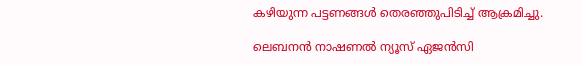കഴിയുന്ന പട്ടണങ്ങള്‍ തെരഞ്ഞുപിടിച്ച് ആക്രമിച്ചു.

ലെബനന്‍ നാഷണല്‍ ന്യൂസ് ഏജന്‍സി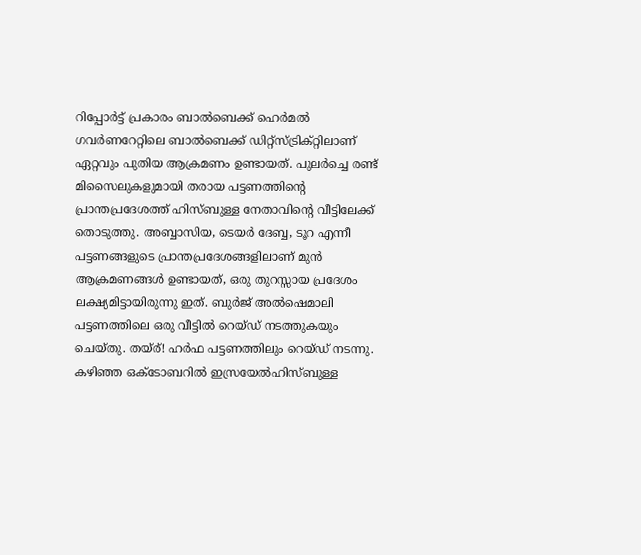റിപ്പോര്‍ട്ട് പ്രകാരം ബാല്‍ബെക്ക് ഹെര്‍മല്‍ ഗവര്‍ണറേറ്റിലെ ബാല്‍ബെക്ക് ഡിറ്റ്‌സ്ട്രിക്റ്റിലാണ് ഏറ്റവും പുതിയ ആക്രമണം ഉണ്ടായത്. പുലര്‍ച്ചെ രണ്ട് മിസൈലുകളുമായി തരായ പട്ടണത്തിന്റെ പ്രാന്തപ്രദേശത്ത് ഹിസ്ബുള്ള നേതാവിന്റെ വീട്ടിലേക്ക് തൊടുത്തു. അബ്ബാസിയ, ടെയര്‍ ദേബ്ബ, ടൂറ എന്നീ പട്ടണങ്ങളുടെ പ്രാന്തപ്രദേശങ്ങളിലാണ് മുന്‍ ആക്രമണങ്ങള്‍ ഉണ്ടായത്, ഒരു തുറസ്സായ പ്രദേശം ലക്ഷ്യമിട്ടായിരുന്നു ഇത്. ബുര്‍ജ് അല്‍ഷെമാലി പട്ടണത്തിലെ ഒരു വീട്ടില്‍ റെയ്ഡ് നടത്തുകയും ചെയ്തു. തയ്ര്! ഹര്‍ഫ പട്ടണത്തിലും റെയ്ഡ് നടന്നു. കഴിഞ്ഞ ഒക്ടോബറില്‍ ഇസ്രയേല്‍ഹിസ്ബുള്ള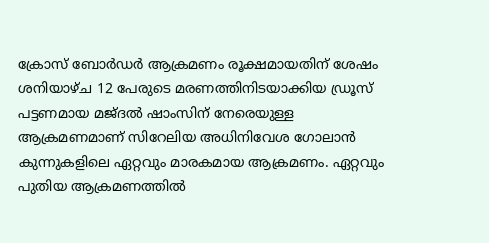ക്രോസ് ബോര്‍ഡര്‍ ആക്രമണം രൂക്ഷമായതിന് ശേഷം ശനിയാഴ്ച 12 പേരുടെ മരണത്തിനിടയാക്കിയ ഡ്രൂസ് പട്ടണമായ മജ്ദല്‍ ഷാംസിന് നേരെയുള്ള ആക്രമണമാണ് സിറേലിയ അധിനിവേശ ഗോലാന്‍ കുന്നുകളിലെ ഏറ്റവും മാരകമായ ആക്രമണം. ഏറ്റവും പുതിയ ആക്രമണത്തില്‍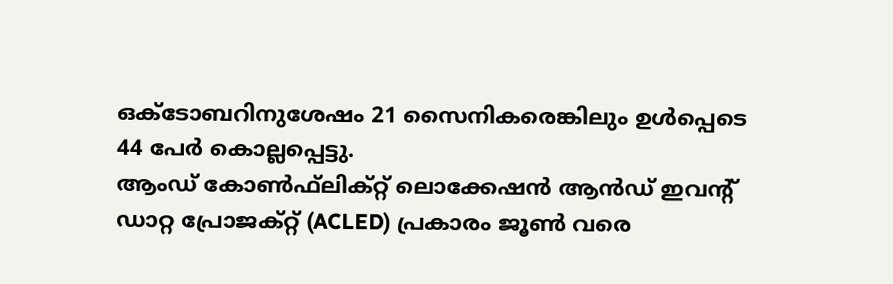ഒക്ടോബറിനുശേഷം 21 സൈനികരെങ്കിലും ഉള്‍പ്പെടെ 44 പേര്‍ കൊല്ലപ്പെട്ടു.
ആംഡ് കോണ്‍ഫ്‌ലിക്റ്റ് ലൊക്കേഷന്‍ ആന്‍ഡ് ഇവന്റ് ഡാറ്റ പ്രോജക്റ്റ് (ACLED) പ്രകാരം ജൂണ്‍ വരെ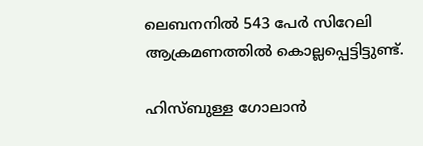ലെബനനില്‍ 543 പേര്‍ സിറേലി ആക്രമണത്തില്‍ കൊല്ലപ്പെട്ടിട്ടുണ്ട്.

ഹിസ്ബുള്ള ഗോലാന്‍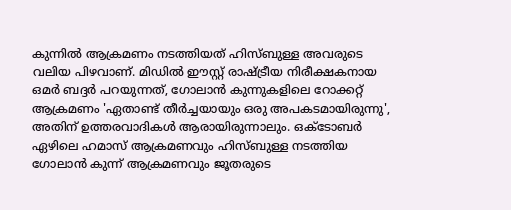കുന്നില്‍ ആക്രമണം നടത്തിയത് ഹിസ്ബുള്ള അവരുടെ വലിയ പിഴവാണ്. മിഡില്‍ ഈസ്റ്റ് രാഷ്ട്രീയ നിരീക്ഷകനായ ഒമര്‍ ബദ്ദര്‍ പറയുന്നത്, ഗോലാന്‍ കുന്നുകളിലെ റോക്കറ്റ് ആക്രമണം 'ഏതാണ്ട് തീര്‍ച്ചയായും ഒരു അപകടമായിരുന്നു', അതിന് ഉത്തരവാദികള്‍ ആരായിരുന്നാലും. ഒക്ടോബര്‍ ഏഴിലെ ഹമാസ് ആക്രമണവും ഹിസ്ബുള്ള നടത്തിയ ഗോലാന്‍ കുന്ന് ആക്രമണവും ജൂതരുടെ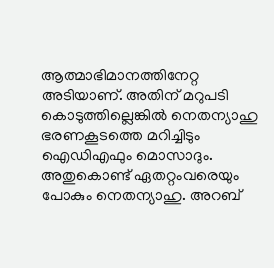ആത്മാഭിമാനത്തിനേറ്റ അടിയാണ്. അതിന് മറുപടി കൊടുത്തില്ലെങ്കില്‍ നെതന്യാഹു ഭരണകൂടത്തെ മറിച്ചിടും ഐഡിഎഫും മൊസാദും. അതുകൊണ്ട് ഏതറ്റംവരെയും പോകും നെതന്യാഹു. അറബ്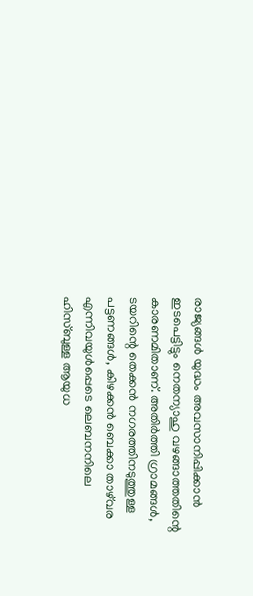രാജ്യങ്ങള്‍ യുദ്ധം അവസാനിപ്പിക്കാന്‍ ഇടപെട്ടിട്ടും നെതന്യാഹു വഴങ്ങാത്തതിന്റെ കാരണമിതാണ്. അതിര്‍ത്തി ഗ്രാമങ്ങള്‍, ടയറിന്റെ തെക്കന്‍ നഗരത്തിനടുത്തുള്ള പട്ടണങ്ങള്‍, കിഴക്കന്‍ ബെക്കാ താഴ്‌വര എന്നിവയുള്‍പ്പെടെ ലെബനനിലെ ഹിസ്ബുള്ള ആയുധ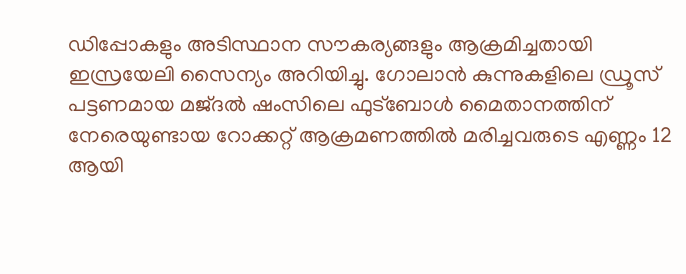ഡിപ്പോകളും അടിസ്ഥാന സൗകര്യങ്ങളും ആക്രമിച്ചതായി ഇസ്രയേലി സൈന്യം അറിയിച്ചു. ഗോലാന്‍ കുന്നുകളിലെ ഡ്രൂസ് പട്ടണമായ മജ്ദല്‍ ഷംസിലെ ഫുട്‌ബോള്‍ മൈതാനത്തിന് നേരെയുണ്ടായ റോക്കറ്റ് ആക്രമണത്തില്‍ മരിച്ചവരുടെ എണ്ണം 12 ആയി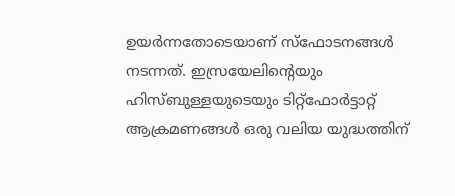ഉയര്‍ന്നതോടെയാണ് സ്‌ഫോടനങ്ങള്‍ നടന്നത്. ഇസ്രയേലിന്റെയും ഹിസ്ബുള്ളയുടെയും ടിറ്റ്‌ഫോര്‍ട്ടാറ്റ് ആക്രമണങ്ങള്‍ ഒരു വലിയ യുദ്ധത്തിന്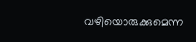വഴിയൊരുക്കുമെന്ന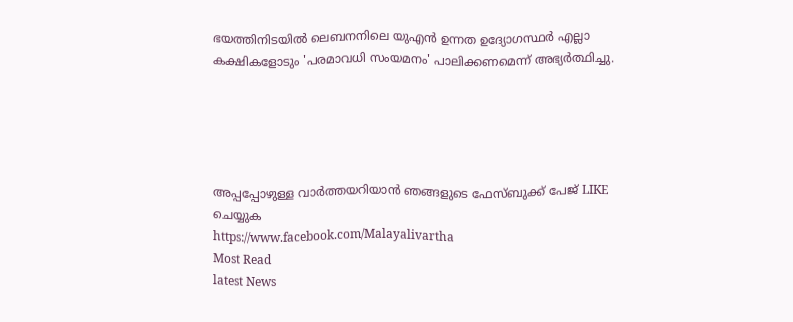ഭയത്തിനിടയില്‍ ലെബനനിലെ യുഎന്‍ ഉന്നത ഉദ്യോഗസ്ഥര്‍ എല്ലാ കക്ഷികളോടും 'പരമാവധി സംയമനം' പാലിക്കണമെന്ന് അഭ്യര്‍ത്ഥിച്ചു.





അപ്പപ്പോഴുള്ള വാര്‍ത്തയറിയാന്‍ ഞങ്ങളുടെ ഫേസ്‌ബുക്ക്‌ പേജ് LIKE ചെയ്യുക
https://www.facebook.com/Malayalivartha
Most Read
latest News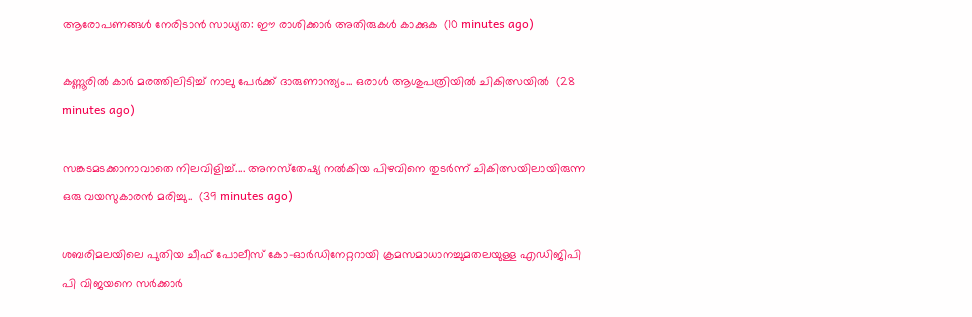ആരോപണങ്ങൾ നേരിടാൻ സാധ്യത: ഈ രാശിക്കാർ അതിരുകൾ കാക്കുക  (10 minutes ago)

കണ്ണൂരിൽ കാർ മരത്തിലിടിച്ച് നാലു പേർക്ക് ദാരുണാന്ത്യം... ഒരാൾ ആശുപത്രിയിൽ ചികിത്സയിൽ  (28 minutes ago)

സങ്കടമടക്കാനാവാതെ നിലവിളിച്ച്.... അനസ്‌തേഷ്യ നല്‍കിയ പിഴവിനെ തുടര്‍ന്ന് ചികിത്സയിലായിരുന്ന ഒരു വയസുകാരന്‍ മരിച്ചു..  (39 minutes ago)

ശബരിമലയിലെ പുതിയ ചീഫ് പോലീസ് കോ-ഓര്‍ഡിനേറ്ററായി ക്രമസമാധാനച്ചുമതലയുള്ള എഡിജിപി പി വിജയനെ സര്‍ക്കാര്‍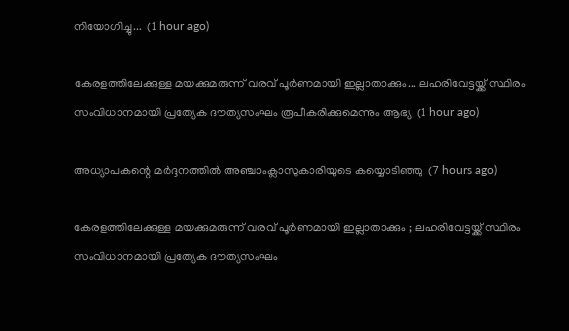നിയോഗിച്ചു...  (1 hour ago)

കേരളത്തിലേക്കുള്ള മയക്കുമരുന്ന് വരവ് പൂർണമായി ഇല്ലാതാക്കും... ലഹരിവേട്ടയ്ക്ക് സ്ഥിരം സംവിധാനമായി പ്രത്യേക ദൗത്യസംഘം രൂപീകരിക്കുമെന്നും ആഭ്യ  (1 hour ago)

അധ്യാപകന്റെ മര്‍ദ്ദനത്തില്‍ അഞ്ചാംക്ലാസുകാരിയുടെ കയ്യൊടിഞ്ഞു  (7 hours ago)

കേരളത്തിലേക്കുള്ള മയക്കുമരുന്ന് വരവ് പൂര്‍ണമായി ഇല്ലാതാക്കും ; ലഹരിവേട്ടയ്ക്ക് സ്ഥിരം സംവിധാനമായി പ്രത്യേക ദൗത്യസംഘം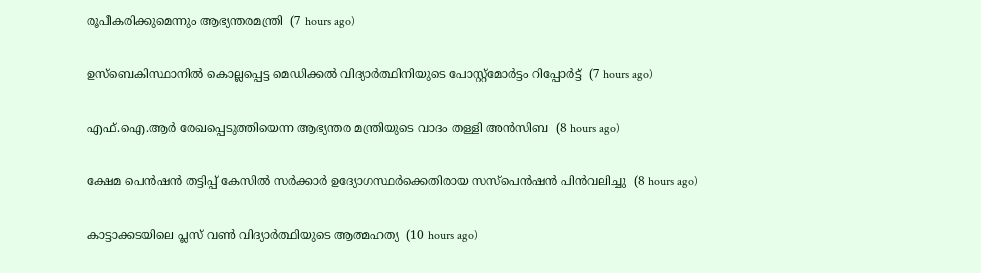രൂപീകരിക്കുമെന്നും ആഭ്യന്തരമന്ത്രി  (7 hours ago)

ഉസ്‌ബെകിസ്ഥാനില്‍ കൊല്ലപ്പെട്ട മെഡിക്കല്‍ വിദ്യാര്‍ത്ഥിനിയുടെ പോസ്റ്റ്‌മോര്‍ട്ടം റിപ്പോര്‍ട്ട്  (7 hours ago)

എഫ്.ഐ.ആര്‍ രേഖപ്പെടുത്തിയെന്ന ആഭ്യന്തര മന്ത്രിയുടെ വാദം തള്ളി അന്‍സിബ  (8 hours ago)

ക്ഷേമ പെന്‍ഷന്‍ തട്ടിപ്പ് കേസില്‍ സര്‍ക്കാര്‍ ഉദ്യോഗസ്ഥര്‍ക്കെതിരായ സസ്‌പെന്‍ഷന്‍ പിന്‍വലിച്ചു  (8 hours ago)

കാട്ടാക്കടയിലെ പ്ലസ് വണ്‍ വിദ്യാര്‍ത്ഥിയുടെ ആത്മഹത്യ  (10 hours ago)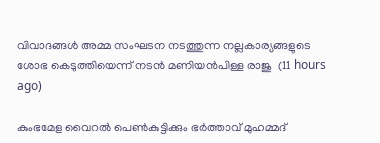വിവാദങ്ങള്‍ അമ്മ സംഘടന നടത്തുന്ന നല്ലകാര്യങ്ങളുടെ ശോഭ കെടുത്തിയെന്ന് നടന്‍ മണിയന്‍പിള്ള രാജു  (11 hours ago)

കുംഭമേള വൈറല്‍ പെണ്‍കുട്ടിക്കും ഭര്‍ത്താവ് മുഹമ്മദ്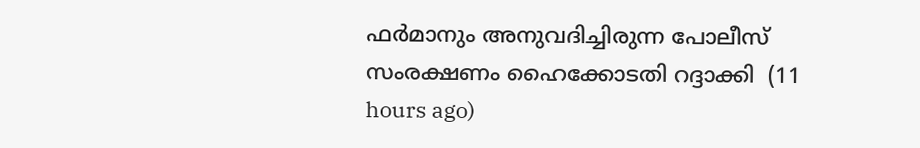ഫര്‍മാനും അനുവദിച്ചിരുന്ന പോലീസ് സംരക്ഷണം ഹൈക്കോടതി റദ്ദാക്കി  (11 hours ago)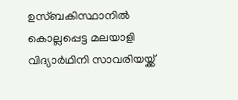ഉസ്ബകിസ്ഥാനിൽ കൊല്ലപ്പെട്ട മലയാളി വിദ്യാർഥിനി സാവരിയയ്ക്ക്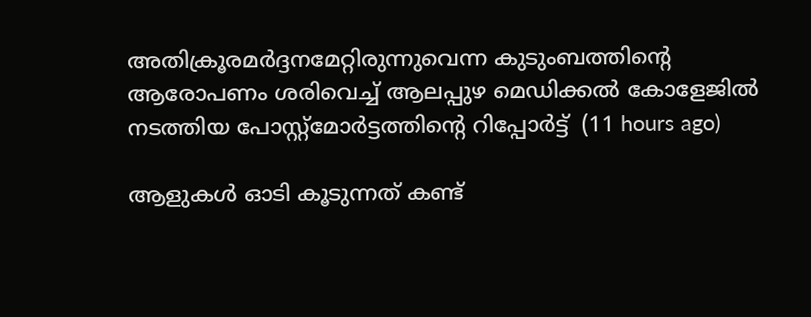അതിക്രൂരമർദ്ദനമേറ്റിരുന്നുവെന്ന കുടുംബത്തിന്റെ ആരോപണം ശരിവെച്ച് ആലപ്പുഴ മെഡിക്കൽ കോളേജിൽ നടത്തിയ പോസ്റ്റ്മോർട്ടത്തിന്റെ റിപ്പോർട്ട്  (11 hours ago)

ആളുകൾ ഓടി കൂടുന്നത് കണ്ട്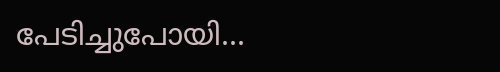പേടിച്ചുപോയി...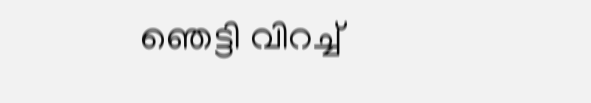ഞെട്ടി വിറച്ച്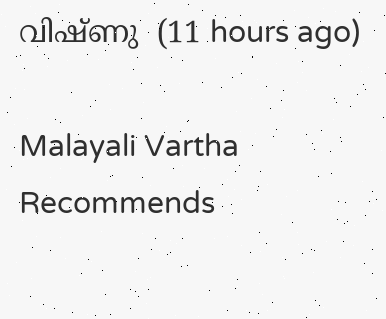വിഷ്ണു  (11 hours ago)

Malayali Vartha Recommends